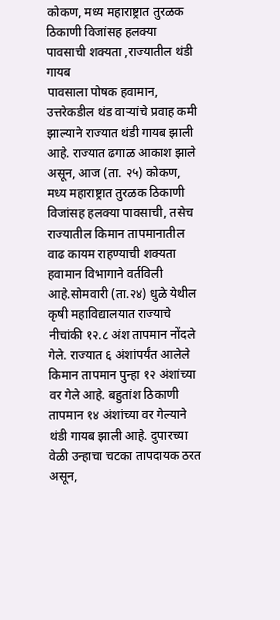कोकण, मध्य महाराष्ट्रात तुरळक ठिकाणी विजांसह हलक्या पावसाची शक्यता ,राज्यातील थंडी गायब
पावसाला पोषक हवामान, उत्तरेकडील थंड वाऱ्यांचे प्रवाह कमी झाल्याने राज्यात थंडी गायब झाली आहे. राज्यात ढगाळ आकाश झाले असून, आज (ता. २५) कोकण, मध्य महाराष्ट्रात तुरळक ठिकाणी विजांसह हलक्या पावसाची, तसेच राज्यातील किमान तापमानातील वाढ कायम राहण्याची शक्यता हवामान विभागाने वर्तविली आहे.सोमवारी (ता.२४) धुळे येथील कृषी महाविद्यालयात राज्याचे नीचांकी १२.८ अंश तापमान नोंदले गेले. राज्यात ६ अंशांपर्यंत आलेले किमान तापमान पुन्हा १२ अंशांच्या वर गेले आहे. बहुतांश ठिकाणी तापमान १४ अंशांच्या वर गेल्याने थंडी गायब झाली आहे. दुपारच्या वेळी उन्हाचा चटका तापदायक ठरत असून,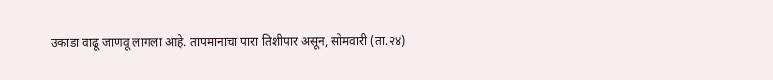उकाडा वाढू जाणवू लागला आहे. तापमानाचा पारा तिशीपार असून, सोमवारी (ता.२४)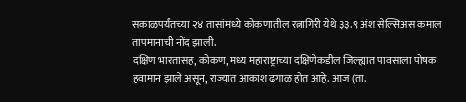सकाळपर्यंतच्या २४ तासांमध्ये कोकणातील रत्नागिरी येथे ३३.९ अंश सेल्सिअस कमाल तापमानाची नोंद झाली.
दक्षिण भारतासह, कोकण, मध्य महाराष्ट्राच्या दक्षिणेकडील जिल्ह्यात पावसाला पोषक हवामान झाले असून, राज्यात आकाश ढगाळ होत आहे. आज (ता.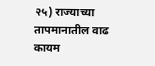२५) राज्याच्या तापमानातील वाढ कायम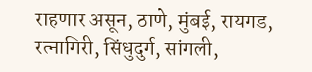राहणार असून, ठाणे, मुंबई, रायगड, रत्नागिरी, सिंधुदुर्ग, सांगली,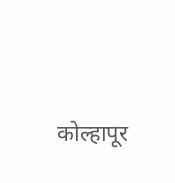कोल्हापूर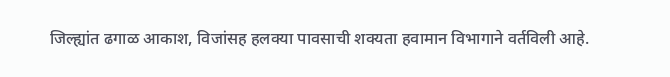जिल्ह्यांत ढगाळ आकाश, विजांसह हलक्या पावसाची शक्यता हवामान विभागाने वर्तविली आहे.